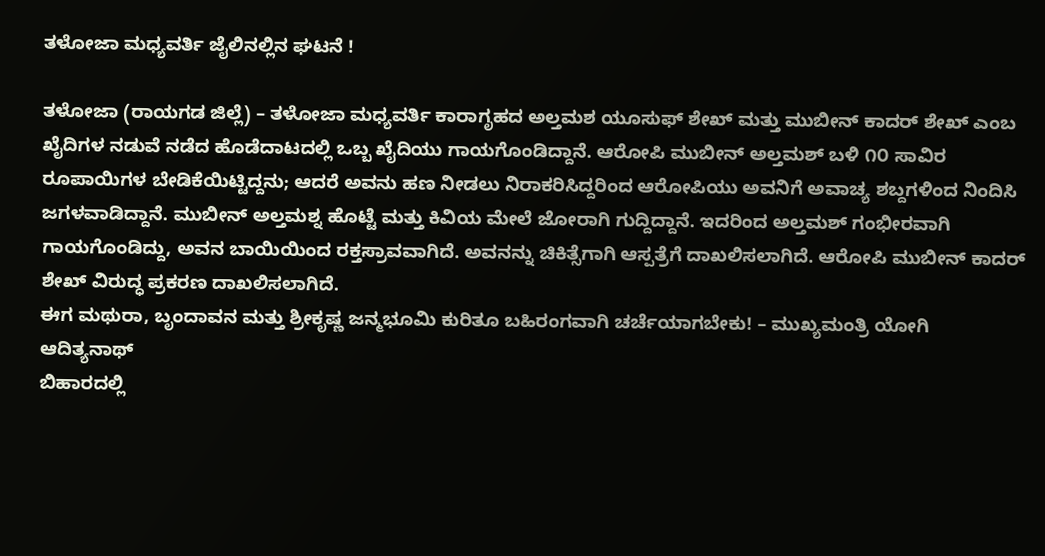ತಳೋಜಾ ಮಧ್ಯವರ್ತಿ ಜೈಲಿನಲ್ಲಿನ ಘಟನೆ !

ತಳೋಜಾ (ರಾಯಗಡ ಜಿಲ್ಲೆ) – ತಳೋಜಾ ಮಧ್ಯವರ್ತಿ ಕಾರಾಗೃಹದ ಅಲ್ತಮಶ ಯೂಸುಫ್ ಶೇಖ್ ಮತ್ತು ಮುಬೀನ್ ಕಾದರ್ ಶೇಖ್ ಎಂಬ ಖೈದಿಗಳ ನಡುವೆ ನಡೆದ ಹೊಡೆದಾಟದಲ್ಲಿ ಒಬ್ಬ ಖೈದಿಯು ಗಾಯಗೊಂಡಿದ್ದಾನೆ. ಆರೋಪಿ ಮುಬೀನ್ ಅಲ್ತಮಶ್ ಬಳಿ ೧೦ ಸಾವಿರ ರೂಪಾಯಿಗಳ ಬೇಡಿಕೆಯಿಟ್ಟಿದ್ದನು; ಆದರೆ ಅವನು ಹಣ ನೀಡಲು ನಿರಾಕರಿಸಿದ್ದರಿಂದ ಆರೋಪಿಯು ಅವನಿಗೆ ಅವಾಚ್ಯ ಶಬ್ದಗಳಿಂದ ನಿಂದಿಸಿ ಜಗಳವಾಡಿದ್ದಾನೆ. ಮುಬೀನ್ ಅಲ್ತಮಶ್ನ ಹೊಟ್ಟೆ ಮತ್ತು ಕಿವಿಯ ಮೇಲೆ ಜೋರಾಗಿ ಗುದ್ದಿದ್ದಾನೆ. ಇದರಿಂದ ಅಲ್ತಮಶ್ ಗಂಭೀರವಾಗಿ ಗಾಯಗೊಂಡಿದ್ದು, ಅವನ ಬಾಯಿಯಿಂದ ರಕ್ತಸ್ರಾವವಾಗಿದೆ. ಅವನನ್ನು ಚಿಕಿತ್ಸೆಗಾಗಿ ಆಸ್ಪತ್ರೆಗೆ ದಾಖಲಿಸಲಾಗಿದೆ. ಆರೋಪಿ ಮುಬೀನ್ ಕಾದರ್ ಶೇಖ್ ವಿರುದ್ಧ ಪ್ರಕರಣ ದಾಖಲಿಸಲಾಗಿದೆ.
ಈಗ ಮಥುರಾ, ಬೃಂದಾವನ ಮತ್ತು ಶ್ರೀಕೃಷ್ಣ ಜನ್ಮಭೂಮಿ ಕುರಿತೂ ಬಹಿರಂಗವಾಗಿ ಚರ್ಚೆಯಾಗಬೇಕು! – ಮುಖ್ಯಮಂತ್ರಿ ಯೋಗಿ ಆದಿತ್ಯನಾಥ್
ಬಿಹಾರದಲ್ಲಿ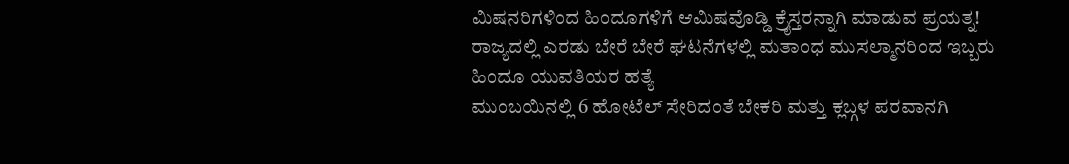ಮಿಷನರಿಗಳಿಂದ ಹಿಂದೂಗಳಿಗೆ ಆಮಿಷವೊಡ್ಡಿ ಕ್ರೈಸ್ತರನ್ನಾಗಿ ಮಾಡುವ ಪ್ರಯತ್ನ!
ರಾಜ್ಯದಲ್ಲಿ ಎರಡು ಬೇರೆ ಬೇರೆ ಘಟನೆಗಳಲ್ಲಿ ಮತಾಂಧ ಮುಸಲ್ಮಾನರಿಂದ ಇಬ್ಬರು ಹಿಂದೂ ಯುವತಿಯರ ಹತ್ಯೆ
ಮುಂಬಯಿನಲ್ಲಿ 6 ಹೋಟೆಲ್ ಸೇರಿದಂತೆ ಬೇಕರಿ ಮತ್ತು ಕ್ಲಬ್ಗಳ ಪರವಾನಗಿ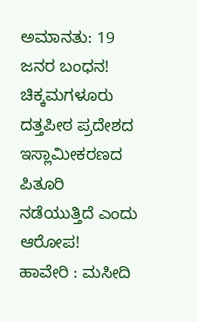ಅಮಾನತು: 19 ಜನರ ಬಂಧನ!
ಚಿಕ್ಕಮಗಳೂರು ದತ್ತಪೀಠ ಪ್ರದೇಶದ ಇಸ್ಲಾಮೀಕರಣದ ಪಿತೂರಿ ನಡೆಯುತ್ತಿದೆ ಎಂದು ಆರೋಪ!
ಹಾವೇರಿ : ಮಸೀದಿ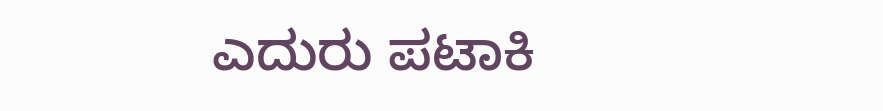ಎದುರು ಪಟಾಕಿ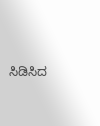ಸಿಡಿಸಿದ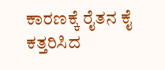ಕಾರಣಕ್ಕೆ ರೈತನ ಕೈ ಕತ್ತರಿಸಿದ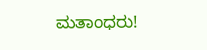ಮತಾಂಧರು!